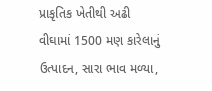પ્રાકૃતિક ખેતીથી અઢી વીઘામાં 1500 મણ કારેલાનું ઉત્પાદન, સારા ભાવ મળ્યા,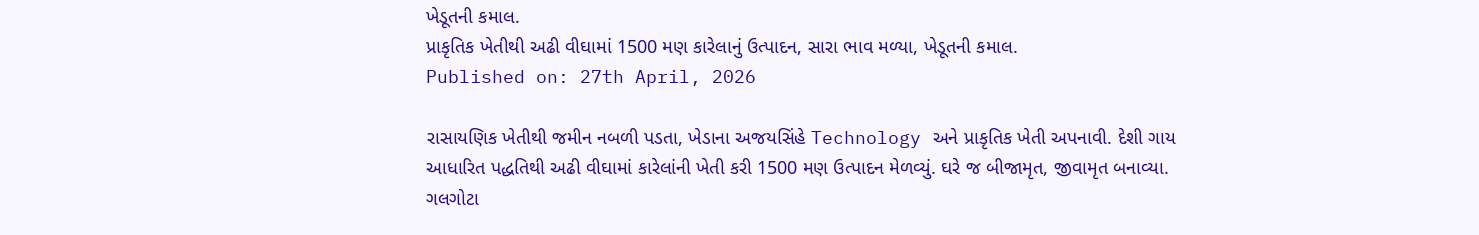ખેડૂતની કમાલ.
પ્રાકૃતિક ખેતીથી અઢી વીઘામાં 1500 મણ કારેલાનું ઉત્પાદન, સારા ભાવ મળ્યા, ખેડૂતની કમાલ.
Published on: 27th April, 2026

રાસાયણિક ખેતીથી જમીન નબળી પડતા, ખેડાના અજયસિંહે Technology અને પ્રાકૃતિક ખેતી અપનાવી. દેશી ગાય આધારિત પદ્ધતિથી અઢી વીઘામાં કારેલાંની ખેતી કરી 1500 મણ ઉત્પાદન મેળવ્યું. ઘરે જ બીજામૃત, જીવામૃત બનાવ્યા. ગલગોટા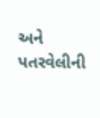અને પતરવેલીની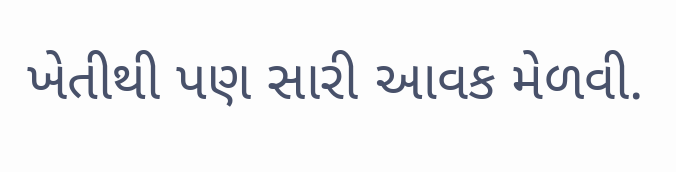ખેતીથી પણ સારી આવક મેળવી.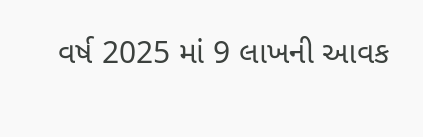વર્ષ 2025 માં 9 લાખની આવક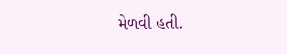મેળવી હતી.